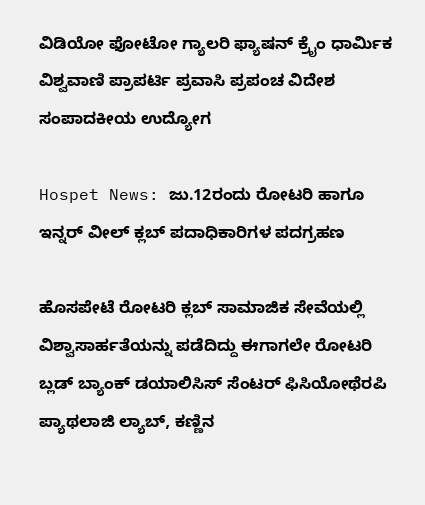ವಿಡಿಯೋ ಫೋಟೋ ಗ್ಯಾಲರಿ ಫ್ಯಾಷನ್ ಕ್ರೈಂ ಧಾರ್ಮಿಕ ವಿಶ್ವವಾಣಿ ಪ್ರಾಪರ್ಟಿ ಪ್ರವಾಸಿ ಪ್ರಪಂಚ ವಿದೇಶ ಸಂಪಾದಕೀಯ ಉದ್ಯೋಗ

Hospet News: ಜು.12ರಂದು ರೋಟರಿ ಹಾಗೂ ಇನ್ನರ್ ವೀಲ್ ಕ್ಲಬ್ ಪದಾಧಿಕಾರಿಗಳ ಪದಗ್ರಹಣ

ಹೊಸಪೇಟೆ ರೋಟರಿ ಕ್ಲಬ್ ಸಾಮಾಜಿಕ ಸೇವೆಯಲ್ಲಿ ವಿಶ್ವಾಸಾರ್ಹತೆಯನ್ನು ಪಡೆದಿದ್ದು ಈಗಾಗಲೇ ರೋಟರಿ ಬ್ಲಡ್ ಬ್ಯಾಂಕ್ ಡಯಾಲಿಸಿಸ್ ಸೆಂಟರ್ ಫಿಸಿಯೋಥೆರಪಿ ಪ್ಯಾಥಲಾಜಿ ಲ್ಯಾಬ್, ಕಣ್ಣಿನ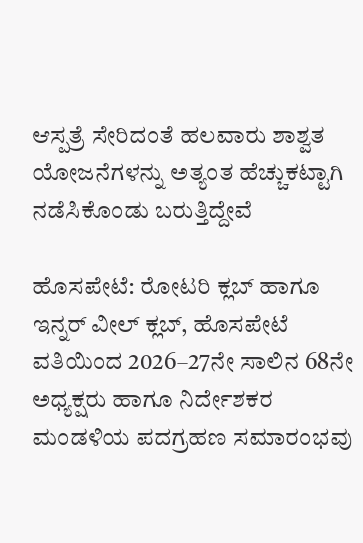ಆಸ್ಪತ್ರೆ ಸೇರಿದಂತೆ ಹಲವಾರು ಶಾಶ್ವತ ಯೋಜನೆಗಳನ್ನು ಅತ್ಯಂತ ಹೆಚ್ಚುಕಟ್ಟಾಗಿ ನಡೆಸಿಕೊಂಡು ಬರುತ್ತಿದ್ದೇವೆ

ಹೊಸಪೇಟೆ: ರೋಟರಿ ಕ್ಲಬ್ ಹಾಗೂ ಇನ್ನರ್ ವೀಲ್ ಕ್ಲಬ್, ಹೊಸಪೇಟೆ ವತಿಯಿಂದ 2026–27ನೇ ಸಾಲಿನ 68ನೇ ಅಧ್ಯಕ್ಷರು ಹಾಗೂ ನಿರ್ದೇಶಕರ ಮಂಡಳಿಯ ಪದಗ್ರಹಣ ಸಮಾರಂಭವು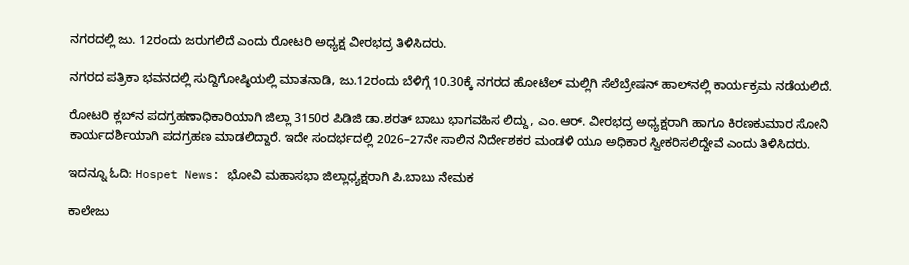ನಗರದಲ್ಲಿ ಜು. 12ರಂದು ಜರುಗಲಿದೆ ಎಂದು ರೋಟರಿ ಅಧ್ಯಕ್ಷ ವೀರಭದ್ರ ತಿಳಿಸಿದರು.

ನಗರದ ಪತ್ರಿಕಾ ಭವನದಲ್ಲಿ ಸುದ್ದಿಗೋಷ್ಠಿಯಲ್ಲಿ ಮಾತನಾಡಿ, ಜು.12ರಂದು ಬೆಳಿಗ್ಗೆ 10.30ಕ್ಕೆ ನಗರದ ಹೋಟೆಲ್ ಮಲ್ಲಿಗಿ ಸೆಲೆಬ್ರೇಷನ್ ಹಾಲ್‌ನಲ್ಲಿ ಕಾರ್ಯಕ್ರಮ ನಡೆಯಲಿದೆ.

ರೋಟರಿ ಕ್ಲಬ್‌ನ ಪದಗ್ರಹಣಾಧಿಕಾರಿಯಾಗಿ ಜಿಲ್ಲಾ 3150ರ ಪಿಡಿಜಿ ಡಾ.ಶರತ್ ಬಾಬು ಭಾಗವಹಿಸ ಲಿದ್ದು, ಎಂ.ಆರ್. ವೀರಭದ್ರ ಅಧ್ಯಕ್ಷರಾಗಿ ಹಾಗೂ ಕಿರಣಕುಮಾರ ಸೋನಿ ಕಾರ್ಯದರ್ಶಿಯಾಗಿ ಪದಗ್ರಹಣ ಮಾಡಲಿದ್ದಾರೆ. ಇದೇ ಸಂದರ್ಭದಲ್ಲಿ 2026–27ನೇ ಸಾಲಿನ ನಿರ್ದೇಶಕರ ಮಂಡಳಿ ಯೂ ಅಧಿಕಾರ ಸ್ವೀಕರಿಸಲಿದ್ದೇವೆ ಎಂದು ತಿಳಿಸಿದರು.

ಇದನ್ನೂ ಓದಿ: Hospet News: ಭೋವಿ ಮಹಾಸಭಾ ಜಿಲ್ಲಾಧ್ಯಕ್ಷರಾಗಿ ಪಿ.ಬಾಬು ನೇಮಕ

ಕಾಲೇಜು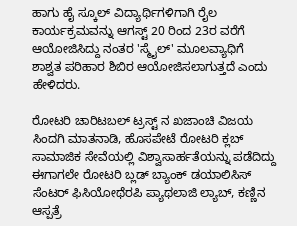ಹಾಗು ಹೈ ಸ್ಕೂಲ್ ವಿದ್ಯಾರ್ಥಿಗಳಿಗಾಗಿ ರೈಲ ಕಾರ್ಯಕ್ರಮವನ್ನು ಆಗಸ್ಟ್ 20 ರಿಂದ 23ರ ವರೆಗೆ ಆಯೋಜಿಸಿದ್ದು ನಂತರ 'ಸ್ಮೈಲ್' ಮೂಲವ್ಯಾಧಿಗೆ ಶಾಶ್ವತ ಪರಿಹಾರ ಶಿಬಿರ ಆಯೋಜಿಸಲಾಗುತ್ತದೆ ಎಂದು ಹೇಳಿದರು.

ರೋಟರಿ ಚಾರಿಟಬಲ್ ಟ್ರಸ್ಟ್ ನ ಖಜಾಂಚಿ ವಿಜಯ ಸಿಂದಗಿ ಮಾತನಾಡಿ, ಹೊಸಪೇಟೆ ರೋಟರಿ ಕ್ಲಬ್ ಸಾಮಾಜಿಕ ಸೇವೆಯಲ್ಲಿ ವಿಶ್ವಾಸಾರ್ಹತೆಯನ್ನು ಪಡೆದಿದ್ದು ಈಗಾಗಲೇ ರೋಟರಿ ಬ್ಲಡ್ ಬ್ಯಾಂಕ್ ಡಯಾಲಿಸಿಸ್ ಸೆಂಟರ್ ಫಿಸಿಯೋಥೆರಪಿ ಪ್ಯಾಥಲಾಜಿ ಲ್ಯಾಬ್, ಕಣ್ಣಿನ ಆಸ್ಪತ್ರೆ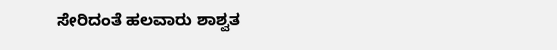ಸೇರಿದಂತೆ ಹಲವಾರು ಶಾಶ್ವತ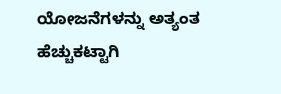ಯೋಜನೆಗಳನ್ನು ಅತ್ಯಂತ ಹೆಚ್ಚುಕಟ್ಟಾಗಿ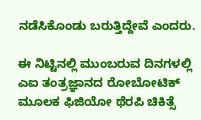ನಡೆಸಿಕೊಂಡು ಬರುತ್ತಿದ್ದೇವೆ ಎಂದರು.

ಈ ನಿಟ್ಟಿನಲ್ಲಿ ಮುಂಬರುವ ದಿನಗಳಲ್ಲಿ ಎಐ ತಂತ್ರಜ್ಞಾನದ ರೋಬೋಟಿಕ್ ಮೂಲಕ ಫಿಜಿಯೋ ಥೆರಪಿ ಚಿಕಿತ್ಸೆ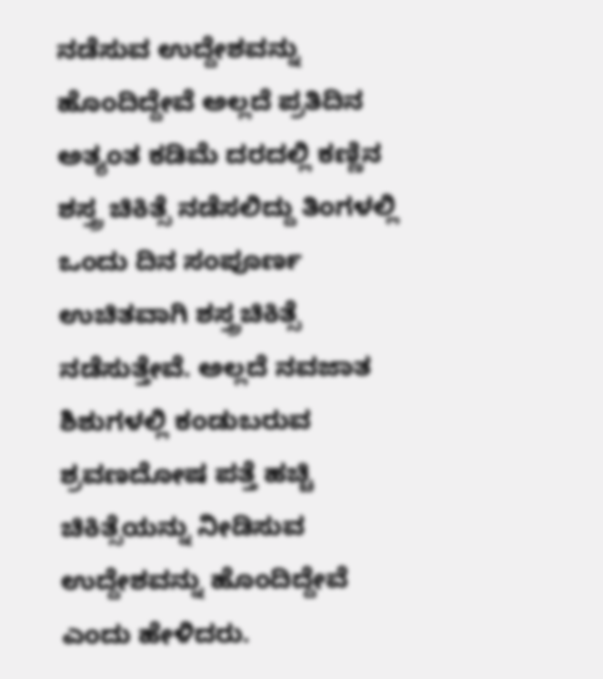ನಡೆಸುವ ಉದ್ದೇಶವನ್ನು ಹೊಂದಿದ್ದೇವೆ ಅಲ್ಲದೆ ಪ್ರತಿದಿನ ಅತ್ಯಂತ ಕಡಿಮೆ ದರದಲ್ಲಿ ಕಣ್ಣಿನ ಶಸ್ತ್ರ ಚಿಕಿತ್ಸೆ ನಡೆಸಲಿದ್ದು ತಿಂಗಳಲ್ಲಿ ಒಂದು ದಿನ ಸಂಪೂರ್ಣ ಉಚಿತವಾಗಿ ಶಸ್ತ್ರಚಿಕಿತ್ಸೆ ನಡೆಸುತ್ತೇವೆ. ಅಲ್ಲದೆ ನವಜಾತ ಶಿಶುಗಳಲ್ಲಿ ಕಂಡುಬರುವ ಶ್ರವಣದೋಷ ಪತ್ತೆ ಹಚ್ಚಿ ಚಿಕಿತ್ಸೆಯನ್ನು ನೀಡಿಸುವ ಉದ್ದೇಶವನ್ನು ಹೊಂದಿದ್ದೇವೆ ಎಂದು ಹೇಳಿದರು.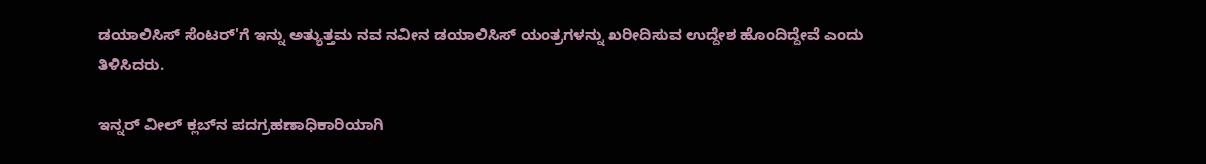ಡಯಾಲಿಸಿಸ್ ಸೆಂಟರ್'ಗೆ ಇನ್ನು ಅತ್ಯುತ್ತಮ ನವ ನವೀನ ಡಯಾಲಿಸಿಸ್ ಯಂತ್ರಗಳನ್ನು ಖರೀದಿಸುವ ಉದ್ದೇಶ ಹೊಂದಿದ್ದೇವೆ ಎಂದು ತಿಳಿಸಿದರು.

ಇನ್ನರ್ ವೀಲ್ ಕ್ಲಬ್‌ನ ಪದಗ್ರಹಣಾಧಿಕಾರಿಯಾಗಿ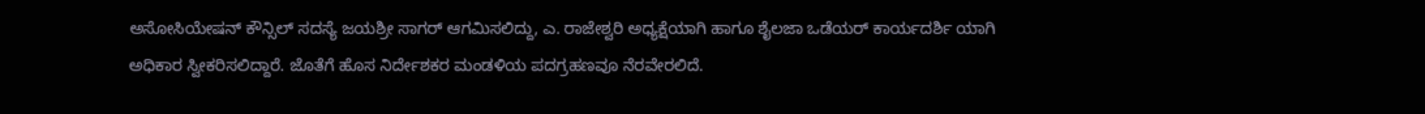ಅಸೋಸಿಯೇಷನ್ ಕೌನ್ಸಿಲ್ ಸದಸ್ಯೆ ಜಯಶ್ರೀ ಸಾಗರ್ ಆಗಮಿಸಲಿದ್ದು, ಎ. ರಾಜೇಶ್ವರಿ ಅಧ್ಯಕ್ಷೆಯಾಗಿ ಹಾಗೂ ಶೈಲಜಾ ಒಡೆಯರ್ ಕಾರ್ಯದರ್ಶಿ ಯಾಗಿ ಅಧಿಕಾರ ಸ್ವೀಕರಿಸಲಿದ್ದಾರೆ. ಜೊತೆಗೆ ಹೊಸ ನಿರ್ದೇಶಕರ ಮಂಡಳಿಯ ಪದಗ್ರಹಣವೂ ನೆರವೇರಲಿದೆ.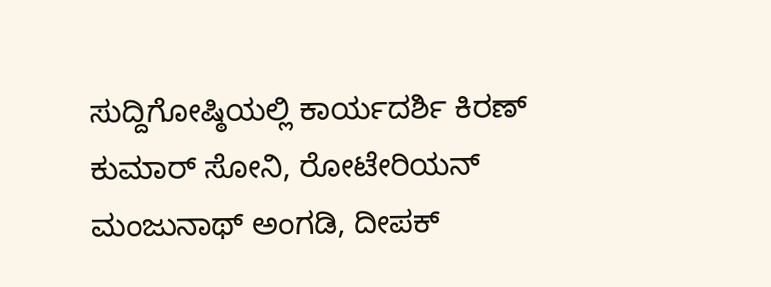ಸುದ್ದಿಗೋಷ್ಠಿಯಲ್ಲಿ ಕಾರ್ಯದರ್ಶಿ ಕಿರಣ್ ಕುಮಾರ್ ಸೋನಿ, ರೋಟೇರಿಯನ್ ಮಂಜುನಾಥ್ ಅಂಗಡಿ, ದೀಪಕ್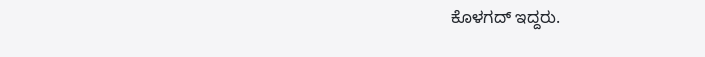ಕೊಳಗದ್ ಇದ್ದರು.